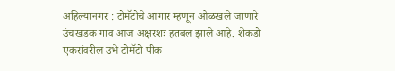अहिल्यानगर : टोमॅटोचे आगार म्हणून ओळखले जाणारे उंचखडक गाव आज अक्षरशः हतबल झाले आहे. शेकडो एकरांवरील उभे टोमॅटो पीक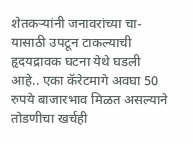शेतकऱ्यांनी जनावरांच्या चा-यासाठी उपटून टाकल्याची हृदयद्रावक घटना येथे घडली आहे.. एका कॅरेटमागे अवघा 50 रुपये बाजारभाव मिळत असल्याने तोडणीचा खर्चही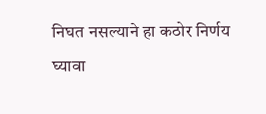निघत नसल्याने हा कठोर निर्णय घ्यावा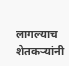लागल्याच शेतकऱ्यांनी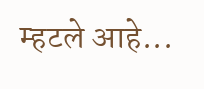म्हटले आहे...